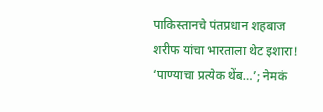पाकिस्तानचे पंतप्रधान शहबाज शरीफ यांचा भारताला थेट इशारा! ‘पाण्याचा प्रत्येक थेंब…’; नेमकं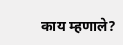काय म्हणाले?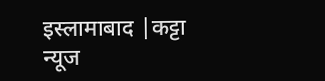इस्लामाबाद |कट्टा न्यूज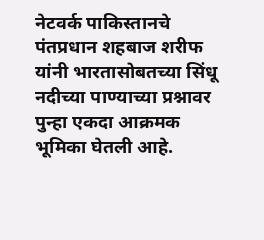नेटवर्क पाकिस्तानचे पंतप्रधान शहबाज शरीफ यांनी भारतासोबतच्या सिंधू नदीच्या पाण्याच्या प्रश्नावर पुन्हा एकदा आक्रमक भूमिका घेतली आहे.